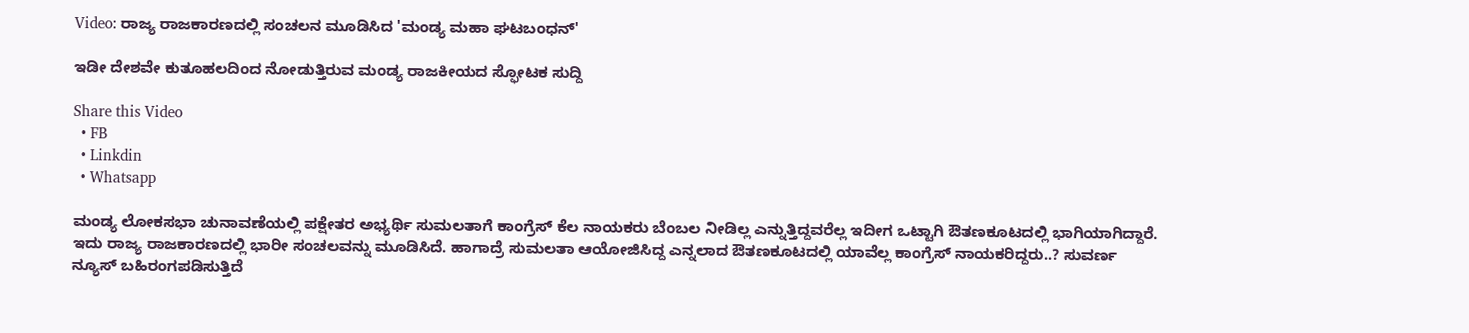Video: ರಾಜ್ಯ ರಾಜಕಾರಣದಲ್ಲಿ ಸಂಚಲನ ಮೂಡಿಸಿದ 'ಮಂಡ್ಯ ಮಹಾ ಘಟಬಂಧನ್'

ಇಡೀ ದೇಶವೇ ಕುತೂಹಲದಿಂದ ನೋಡುತ್ತಿರುವ ಮಂಡ್ಯ ರಾಜಕೀಯದ ಸ್ಫೋಟಕ ಸುದ್ದಿ

Share this Video
  • FB
  • Linkdin
  • Whatsapp

ಮಂಡ್ಯ ಲೋಕಸಭಾ ಚುನಾವಣೆಯಲ್ಲಿ ಪಕ್ಷೇತರ ಅಭ್ಯರ್ಥಿ ಸುಮಲತಾಗೆ ಕಾಂಗ್ರೆಸ್ ಕೆಲ ನಾಯಕರು ಬೆಂಬಲ ನೀಡಿಲ್ಲ ಎನ್ನುತ್ತಿದ್ದವರೆಲ್ಲ ಇದೀಗ ಒಟ್ಟಾಗಿ ಔತಣಕೂಟದಲ್ಲಿ ಭಾಗಿಯಾಗಿದ್ದಾರೆ. ಇದು ರಾಜ್ಯ ರಾಜಕಾರಣದಲ್ಲಿ ಭಾರೀ ಸಂಚಲವನ್ನು ಮೂಡಿಸಿದೆ. ಹಾಗಾದ್ರೆ ಸುಮಲತಾ ಆಯೋಜಿಸಿದ್ದ ಎನ್ನಲಾದ ಔತಣಕೂಟದಲ್ಲಿ ಯಾವೆಲ್ಲ ಕಾಂಗ್ರೆಸ್ ನಾಯಕರಿದ್ದರು..? ಸುವರ್ಣ ನ್ಯೂಸ್ ಬಹಿರಂಗಪಡಿಸುತ್ತಿದೆ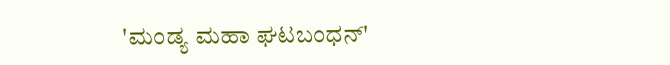'ಮಂಡ್ಯ ಮಹಾ ಘಟಬಂಧನ್'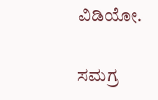ವಿಡಿಯೋ.

ಸಮಗ್ರ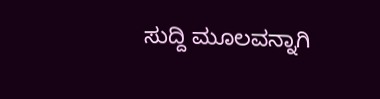ಸುದ್ದಿ ಮೂಲವನ್ನಾಗಿ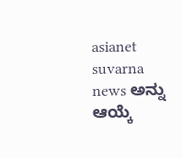asianet suvarna news ಅನ್ನು ಆಯ್ಕೆ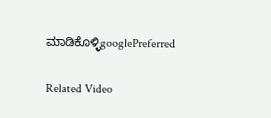ಮಾಡಿಕೊಳ್ಳಿgooglePreferred

Related Video